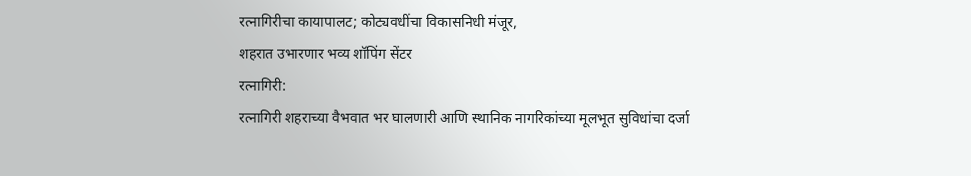रत्नागिरीचा कायापालट; कोट्यवधींचा विकासनिधी मंजूर,
शहरात उभारणार भव्य शॉपिंग सेंटर
रत्नागिरी:
रत्नागिरी शहराच्या वैभवात भर घालणारी आणि स्थानिक नागरिकांच्या मूलभूत सुविधांचा दर्जा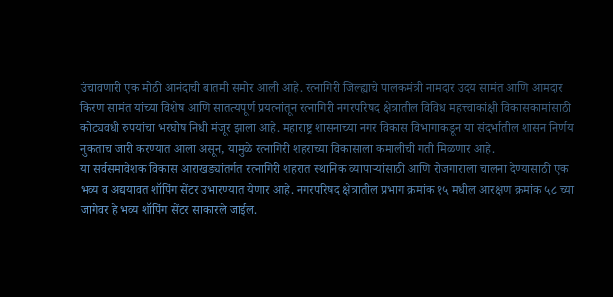उंचावणारी एक मोठी आनंदाची बातमी समोर आली आहे. रत्नागिरी जिल्ह्याचे पालकमंत्री नामदार उदय सामंत आणि आमदार किरण सामंत यांच्या विशेष आणि सातत्यपूर्ण प्रयत्नांतून रत्नागिरी नगरपरिषद क्षेत्रातील विविध महत्त्वाकांक्षी विकासकामांसाठी कोट्यवधी रुपयांचा भरघोष निधी मंजूर झाला आहे. महाराष्ट्र शासनाच्या नगर विकास विभागाकडून या संदर्भातील शासन निर्णय नुकताच जारी करण्यात आला असून, यामुळे रत्नागिरी शहराच्या विकासाला कमालीची गती मिळणार आहे.
या सर्वसमावेशक विकास आराखड्यांतर्गत रत्नागिरी शहरात स्थानिक व्यापाऱ्यांसाठी आणि रोजगाराला चालना देण्यासाठी एक भव्य व अद्ययावत शॉपिंग सेंटर उभारण्यात येणार आहे. नगरपरिषद क्षेत्रातील प्रभाग क्रमांक १५ मधील आरक्षण क्रमांक ५८ च्या जागेवर हे भव्य शॉपिंग सेंटर साकारले जाईल.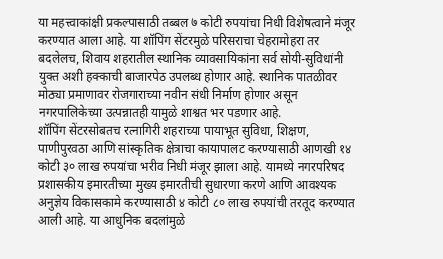या महत्त्वाकांक्षी प्रकल्पासाठी तब्बल ७ कोटी रुपयांचा निधी विशेषत्वाने मंजूर करण्यात आला आहे. या शॉपिंग सेंटरमुळे परिसराचा चेहरामोहरा तर बदलेलच, शिवाय शहरातील स्थानिक व्यावसायिकांना सर्व सोयी-सुविधांनी युक्त अशी हक्काची बाजारपेठ उपलब्ध होणार आहे. स्थानिक पातळीवर मोठ्या प्रमाणावर रोजगाराच्या नवीन संधी निर्माण होणार असून नगरपालिकेच्या उत्पन्नातही यामुळे शाश्वत भर पडणार आहे.
शॉपिंग सेंटरसोबतच रत्नागिरी शहराच्या पायाभूत सुविधा, शिक्षण, पाणीपुरवठा आणि सांस्कृतिक क्षेत्राचा कायापालट करण्यासाठी आणखी १४ कोटी ३० लाख रुपयांचा भरीव निधी मंजूर झाला आहे. यामध्ये नगरपरिषद प्रशासकीय इमारतीच्या मुख्य इमारतीची सुधारणा करणे आणि आवश्यक अनुज्ञेय विकासकामे करण्यासाठी ४ कोटी ८० लाख रुपयांची तरतूद करण्यात आली आहे. या आधुनिक बदलांमुळे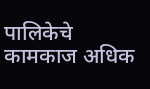पालिकेचे कामकाज अधिक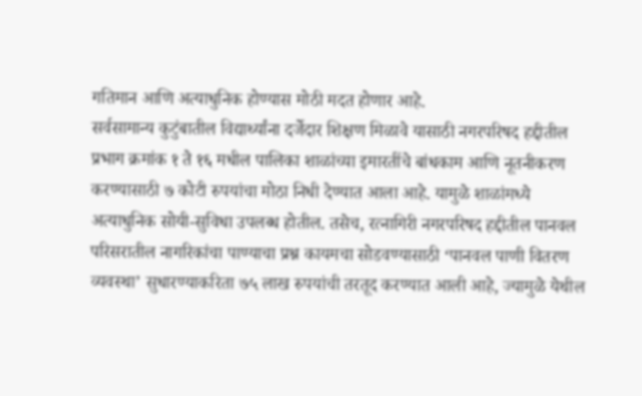गतिमान आणि अत्याधुनिक होण्यास मोठी मदत होणार आहे.
सर्वसामान्य कुटुंबातील विद्यार्थ्यांना दर्जेदार शिक्षण मिळावे यासाठी नगरपरिषद हद्दीतील प्रभाग क्रमांक १ ते १६ मधील पालिका शाळांच्या इमारतींचे बांधकाम आणि नूतनीकरण करण्यासाठी ७ कोटी रुपयांचा मोठा निधी देण्यात आला आहे. यामुळे शाळांमध्ये अत्याधुनिक सोयी-सुविधा उपलब्ध होतील. तसेच, रत्नागिरी नगरपरिषद हद्दीतील पानवल परिसरातील नागरिकांचा पाण्याचा प्रश्न कायमचा सोडवण्यासाठी ‘पानवल पाणी वितरण व्यवस्था’ सुधारण्याकरिता ७५ लाख रुपयांची तरतूद करण्यात आली आहे, ज्यामुळे येथील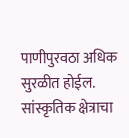पाणीपुरवठा अधिक सुरळीत होईल.
सांस्कृतिक क्षेत्राचा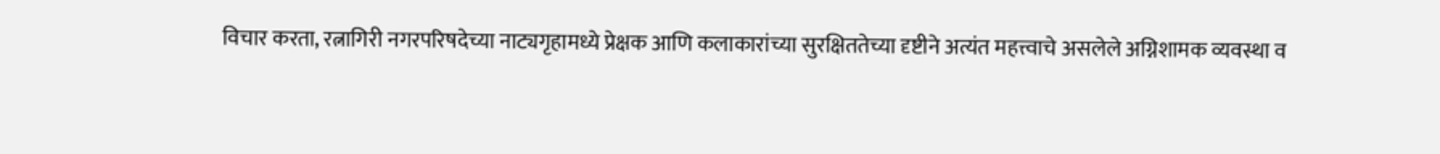विचार करता, रत्नागिरी नगरपरिषदेच्या नाट्यगृहामध्ये प्रेक्षक आणि कलाकारांच्या सुरक्षिततेच्या दृष्टीने अत्यंत महत्त्वाचे असलेले अग्निशामक व्यवस्था व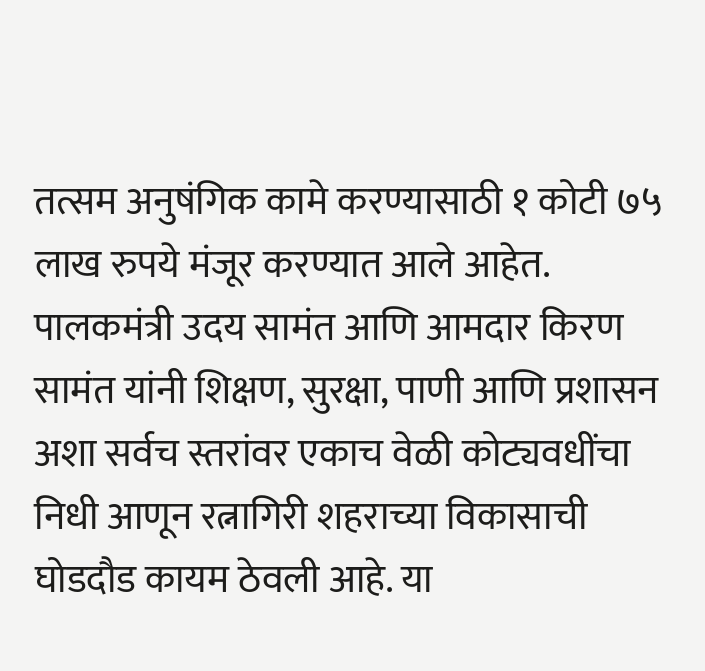तत्सम अनुषंगिक कामे करण्यासाठी १ कोटी ७५ लाख रुपये मंजूर करण्यात आले आहेत.
पालकमंत्री उदय सामंत आणि आमदार किरण सामंत यांनी शिक्षण, सुरक्षा, पाणी आणि प्रशासन अशा सर्वच स्तरांवर एकाच वेळी कोट्यवधींचा निधी आणून रत्नागिरी शहराच्या विकासाची घोडदौड कायम ठेवली आहे. या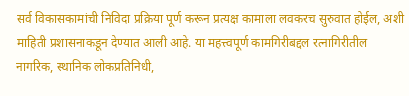सर्व विकासकामांची निविदा प्रक्रिया पूर्ण करून प्रत्यक्ष कामाला लवकरच सुरुवात होईल, अशी माहिती प्रशासनाकडून देण्यात आली आहे. या महत्त्वपूर्ण कामगिरीबद्दल रत्नागिरीतील नागरिक, स्थानिक लोकप्रतिनिधी,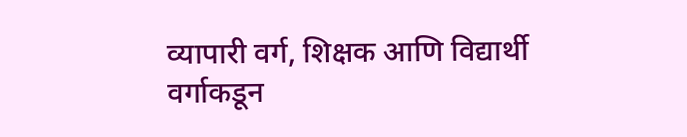व्यापारी वर्ग, शिक्षक आणि विद्यार्थी वर्गाकडून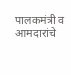पालकमंत्री व आमदारांचे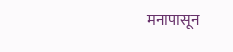मनापासून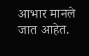आभार मानले जात आहेत.